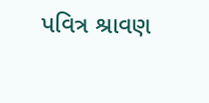પવિત્ર શ્રાવણ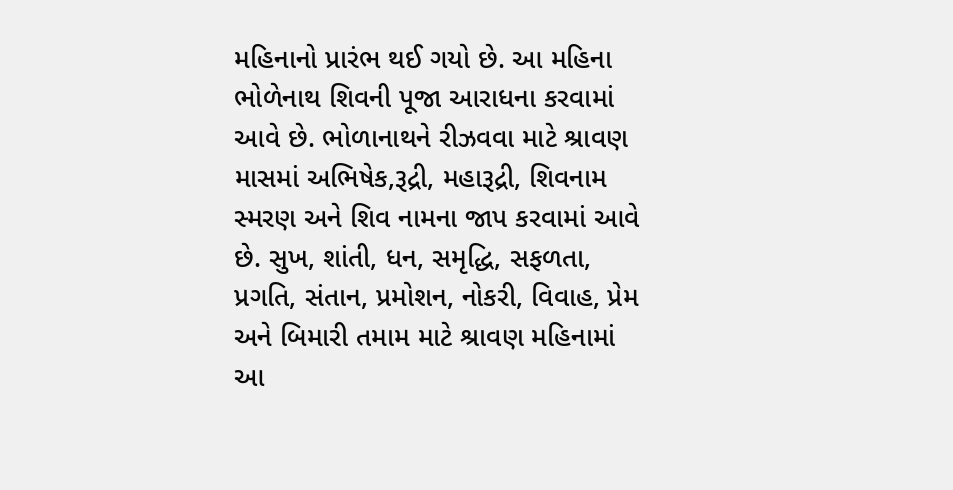મહિનાનો પ્રારંભ થઈ ગયો છે. આ મહિના ભોળેનાથ શિવની પૂજા આરાધના કરવામાં આવે છે. ભોળાનાથને રીઝવવા માટે શ્રાવણ માસમાં અભિષેક,રૂદ્રી, મહારૂદ્રી, શિવનામ સ્મરણ અને શિવ નામના જાપ કરવામાં આવે છે. સુખ, શાંતી, ધન, સમૃદ્ધિ, સફળતા, પ્રગતિ, સંતાન, પ્રમોશન, નોકરી, વિવાહ, પ્રેમ અને બિમારી તમામ માટે શ્રાવણ મહિનામાં આ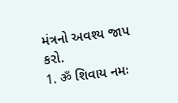મંત્રનો અવશ્ય જાપ કરો.
1. ॐ શિવાય નમઃ